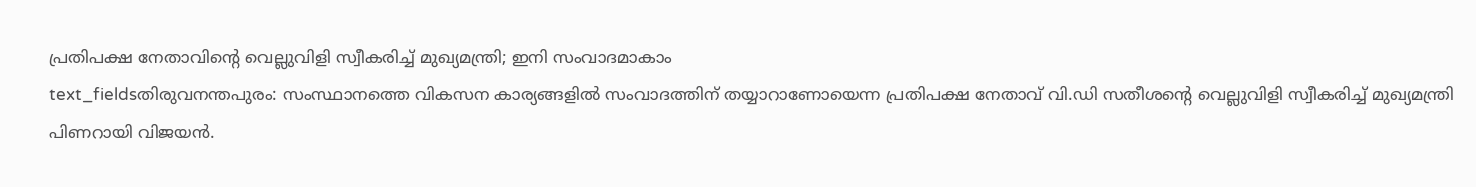പ്രതിപക്ഷ നേതാവിന്റെ വെല്ലുവിളി സ്വീകരിച്ച് മുഖ്യമന്ത്രി; ഇനി സംവാദമാകാം
text_fieldsതിരുവനന്തപുരം: സംസ്ഥാനത്തെ വികസന കാര്യങ്ങളിൽ സംവാദത്തിന് തയ്യാറാണോയെന്ന പ്രതിപക്ഷ നേതാവ് വി.ഡി സതീശന്റെ വെല്ലുവിളി സ്വീകരിച്ച് മുഖ്യമന്ത്രി പിണറായി വിജയൻ.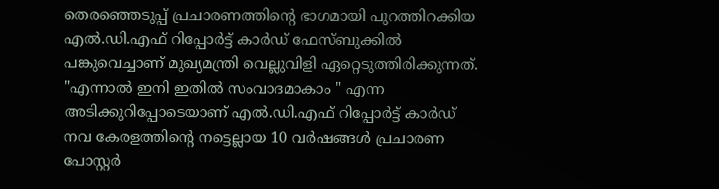തെരഞ്ഞെടുപ്പ് പ്രചാരണത്തിന്റെ ഭാഗമായി പുറത്തിറക്കിയ എൽ.ഡി.എഫ് റിപ്പോർട്ട് കാർഡ് ഫേസ്ബുക്കിൽ പങ്കുവെച്ചാണ് മുഖ്യമന്ത്രി വെല്ലുവിളി ഏറ്റെടുത്തിരിക്കുന്നത്.
"എന്നാൽ ഇനി ഇതിൽ സംവാദമാകാം " എന്ന അടിക്കുറിപ്പോടെയാണ് എൽ.ഡി.എഫ് റിപ്പോർട്ട് കാർഡ് നവ കേരളത്തിന്റെ നട്ടെല്ലായ 10 വർഷങ്ങൾ പ്രചാരണ പോസ്റ്റർ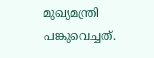മുഖ്യമന്ത്രി പങ്കുവെച്ചത്.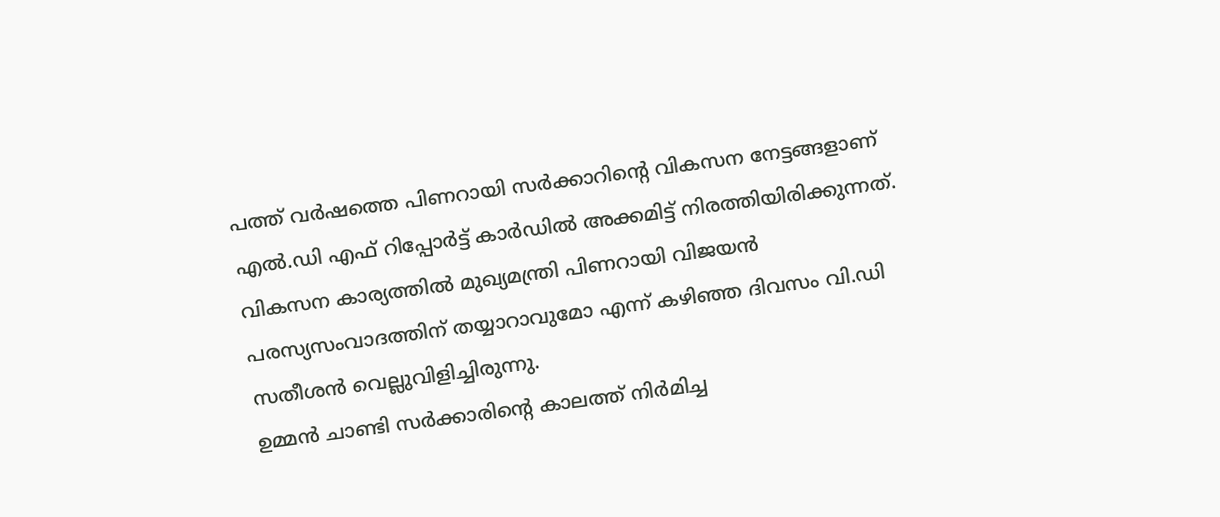പത്ത് വർഷത്തെ പിണറായി സർക്കാറിന്റെ വികസന നേട്ടങ്ങളാണ് എൽ.ഡി എഫ് റിപ്പോർട്ട് കാർഡിൽ അക്കമിട്ട് നിരത്തിയിരിക്കുന്നത്. വികസന കാര്യത്തിൽ മുഖ്യമന്ത്രി പിണറായി വിജയൻ പരസ്യസംവാദത്തിന് തയ്യാറാവുമോ എന്ന് കഴിഞ്ഞ ദിവസം വി.ഡി സതീശൻ വെല്ലുവിളിച്ചിരുന്നു.
ഉമ്മൻ ചാണ്ടി സർക്കാരിന്റെ കാലത്ത് നിർമിച്ച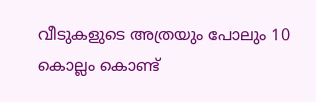വീടുകളുടെ അത്രയും പോലും 10 കൊല്ലം കൊണ്ട്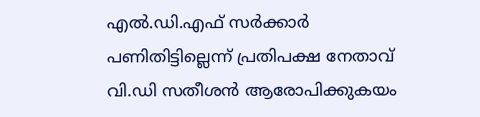എൽ.ഡി.എഫ് സർക്കാർ പണിതിട്ടില്ലെന്ന് പ്രതിപക്ഷ നേതാവ് വി.ഡി സതീശൻ ആരോപിക്കുകയം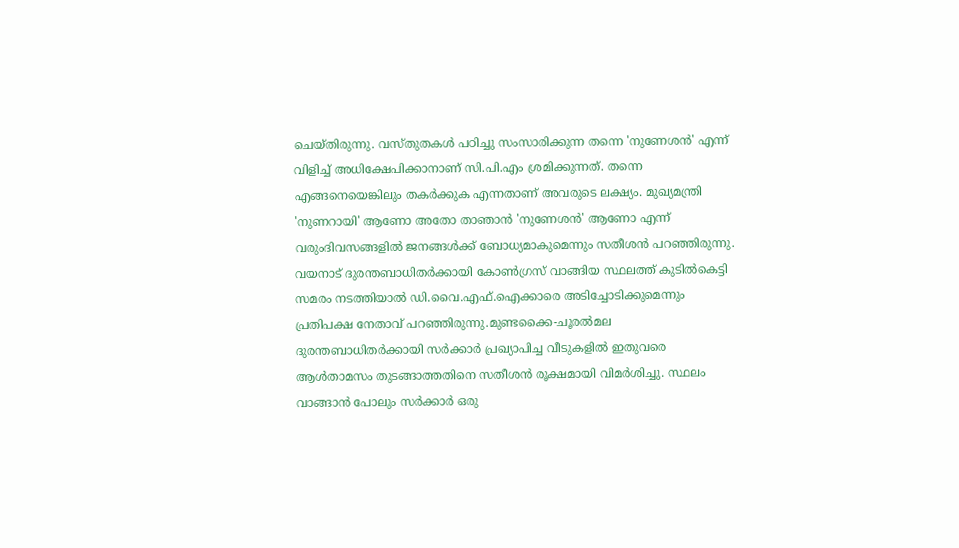ചെയ്തിരുന്നു. വസ്തുതകൾ പഠിച്ചു സംസാരിക്കുന്ന തന്നെ 'നുണേശൻ' എന്ന് വിളിച്ച് അധിക്ഷേപിക്കാനാണ് സി.പി.എം ശ്രമിക്കുന്നത്. തന്നെ എങ്ങനെയെങ്കിലും തകർക്കുക എന്നതാണ് അവരുടെ ലക്ഷ്യം. മുഖ്യമന്ത്രി 'നുണറായി' ആണോ അതോ താഞാൻ 'നുണേശൻ' ആണോ എന്ന് വരുംദിവസങ്ങളിൽ ജനങ്ങൾക്ക് ബോധ്യമാകുമെന്നും സതീശൻ പറഞ്ഞിരുന്നു.
വയനാട് ദുരന്തബാധിതർക്കായി കോൺഗ്രസ് വാങ്ങിയ സ്ഥലത്ത് കുടിൽകെട്ടി സമരം നടത്തിയാൽ ഡി.വൈ.എഫ്.ഐക്കാരെ അടിച്ചോടിക്കുമെന്നും പ്രതിപക്ഷ നേതാവ് പറഞ്ഞിരുന്നു.മുണ്ടക്കൈ-ചൂരൽമല ദുരന്തബാധിതർക്കായി സർക്കാർ പ്രഖ്യാപിച്ച വീടുകളിൽ ഇതുവരെ ആൾതാമസം തുടങ്ങാത്തതിനെ സതീശൻ രൂക്ഷമായി വിമർശിച്ചു. സ്ഥലം വാങ്ങാൻ പോലും സർക്കാർ ഒരു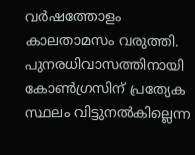വർഷത്തോളം കാലതാമസം വരുത്തി. പുനരധിവാസത്തിനായി കോൺഗ്രസിന് പ്രത്യേക സ്ഥലം വിട്ടുനൽകില്ലെന്ന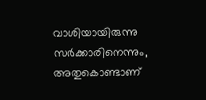വാശിയായിരുന്നു സർക്കാരിനെന്നും, അതുകൊണ്ടാണ്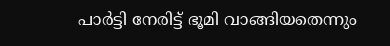പാർട്ടി നേരിട്ട് ഭൂമി വാങ്ങിയതെന്നും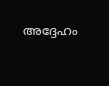അദ്ദേഹം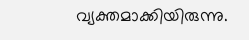വ്യക്തമാക്കിയിരുന്നു.